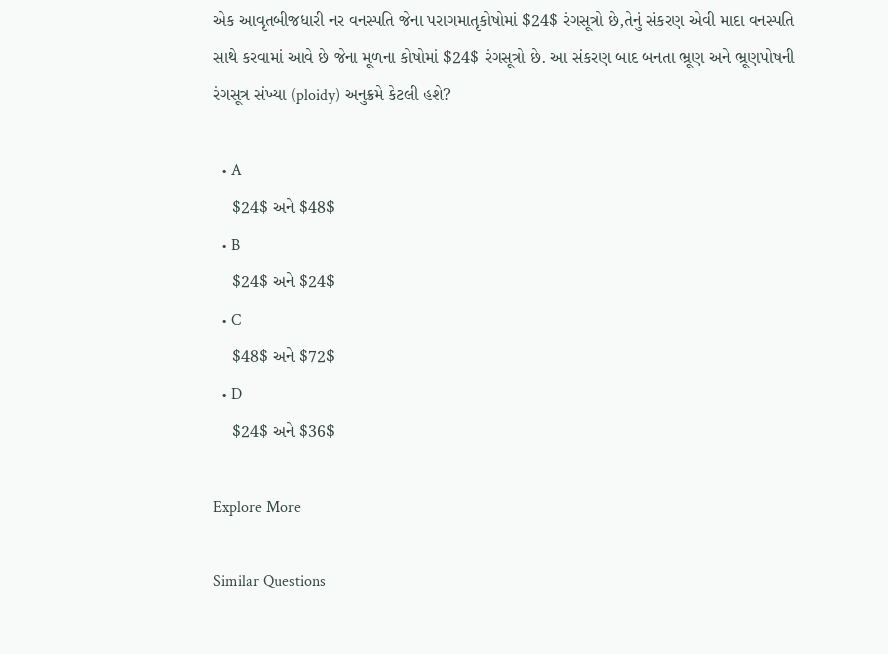એક આવૃતબીજધારી નર વનસ્પતિ જેના પરાગમાતૃકોષોમાં $24$ રંગસૂત્રો છે,તેનું સંકરણ એવી માદા વનસ્પતિ સાથે કરવામાં આવે છે જેના મૂળના કોષોમાં $24$ રંગસૂત્રો છે. આ સંકરણ બાદ બનતા ભ્રૂણ અને ભ્રૂણપોષની રંગસૂત્ર સંખ્યા (ploidy) અનુક્રમે કેટલી હશે?

  • A
    $24$ અને $48$
  • B
    $24$ અને $24$
  • C
    $48$ અને $72$
  • D
    $24$ અને $36$

Explore More

Similar Questions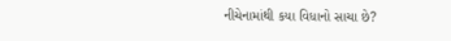નીચેનામાંથી કયા વિધાનો સાચા છે?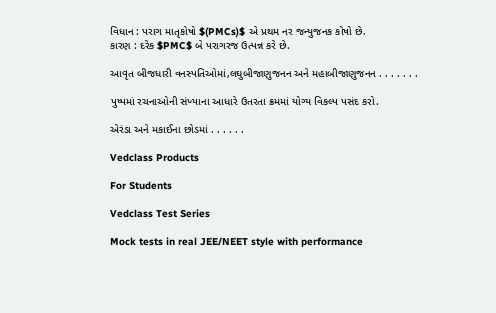વિધાન : પરાગ માતૃકોષો $(PMCs)$ એ પ્રથમ નર જન્યુજનક કોષો છે.
કારણ : દરેક $PMC$ બે પરાગરજ ઉત્પન્ન કરે છે.

આવૃત બીજધારી વનસ્પતિઓમાં,લઘુબીજાણુજનન અને મહાબીજાણુજનન . . . . . . .

પુષ્પમાં રચનાઓની સંખ્યાના આધારે ઉતરતા ક્રમમાં યોગ્ય વિકલ્પ પસંદ કરો.

એરંડા અને મકાઈના છોડમાં . . . . . .

Vedclass Products

For Students

Vedclass Test Series

Mock tests in real JEE/NEET style with performance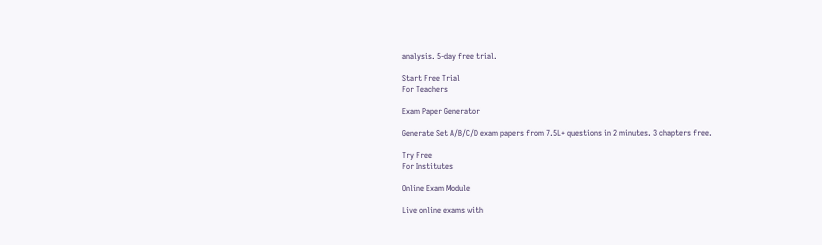analysis. 5-day free trial.

Start Free Trial
For Teachers

Exam Paper Generator

Generate Set A/B/C/D exam papers from 7.5L+ questions in 2 minutes. 3 chapters free.

Try Free
For Institutes

Online Exam Module

Live online exams with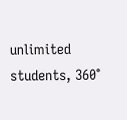unlimited students, 360°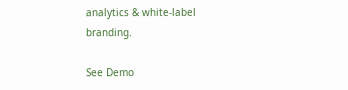analytics & white-label branding.

See Demo